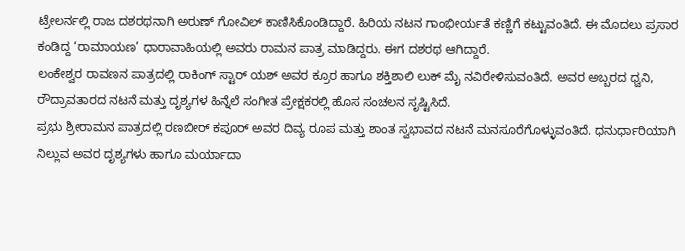ಟ್ರೇಲರ್ನಲ್ಲಿ ರಾಜ ದಶರಥನಾಗಿ ಅರುಣ್ ಗೋವಿಲ್ ಕಾಣಿಸಿಕೊಂಡಿದ್ದಾರೆ. ಹಿರಿಯ ನಟನ ಗಾಂಭೀರ್ಯತೆ ಕಣ್ಣಿಗೆ ಕಟ್ಟುವಂತಿದೆ. ಈ ಮೊದಲು ಪ್ರಸಾರ ಕಂಡಿದ್ದ ‘ರಾಮಾಯಣ’ ಧಾರಾವಾಹಿಯಲ್ಲಿ ಅವರು ರಾಮನ ಪಾತ್ರ ಮಾಡಿದ್ದರು. ಈಗ ದಶರಥ ಆಗಿದ್ದಾರೆ.
ಲಂಕೇಶ್ವರ ರಾವಣನ ಪಾತ್ರದಲ್ಲಿ ರಾಕಿಂಗ್ ಸ್ಟಾರ್ ಯಶ್ ಅವರ ಕ್ರೂರ ಹಾಗೂ ಶಕ್ತಿಶಾಲಿ ಲುಕ್ ಮೈ ನವಿರೇಳಿಸುವಂತಿದೆ. ಅವರ ಅಬ್ಬರದ ಧ್ವನಿ, ರೌದ್ರಾವತಾರದ ನಟನೆ ಮತ್ತು ದೃಶ್ಯಗಳ ಹಿನ್ನೆಲೆ ಸಂಗೀತ ಪ್ರೇಕ್ಷಕರಲ್ಲಿ ಹೊಸ ಸಂಚಲನ ಸೃಷ್ಟಿಸಿದೆ.
ಪ್ರಭು ಶ್ರೀರಾಮನ ಪಾತ್ರದಲ್ಲಿ ರಣಬೀರ್ ಕಪೂರ್ ಅವರ ದಿವ್ಯ ರೂಪ ಮತ್ತು ಶಾಂತ ಸ್ವಭಾವದ ನಟನೆ ಮನಸೂರೆಗೊಳ್ಳುವಂತಿದೆ. ಧನುರ್ಧಾರಿಯಾಗಿ ನಿಲ್ಲುವ ಅವರ ದೃಶ್ಯಗಳು ಹಾಗೂ ಮರ್ಯಾದಾ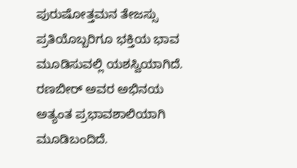ಪುರುಷೋತ್ತಮನ ತೇಜಸ್ಸು ಪ್ರತಿಯೊಬ್ಬರಿಗೂ ಭಕ್ತಿಯ ಭಾವ ಮೂಡಿಸುವಲ್ಲಿ ಯಶಸ್ವಿಯಾಗಿದೆ.
ರಣಬೀರ್ ಅವರ ಅಭಿನಯ ಅತ್ಯಂತ ಪ್ರಭಾವಶಾಲಿಯಾಗಿ ಮೂಡಿಬಂದಿದೆ.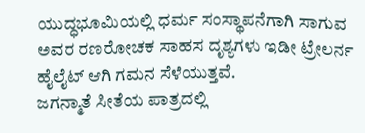ಯುದ್ಧಭೂಮಿಯಲ್ಲಿ ಧರ್ಮ ಸಂಸ್ಥಾಪನೆಗಾಗಿ ಸಾಗುವ ಅವರ ರಣರೋಚಕ ಸಾಹಸ ದೃಶ್ಯಗಳು ಇಡೀ ಟ್ರೇಲರ್ನ ಹೈಲೈಟ್ ಆಗಿ ಗಮನ ಸೆಳೆಯುತ್ತವೆ.
ಜಗನ್ಮಾತೆ ಸೀತೆಯ ಪಾತ್ರದಲ್ಲಿ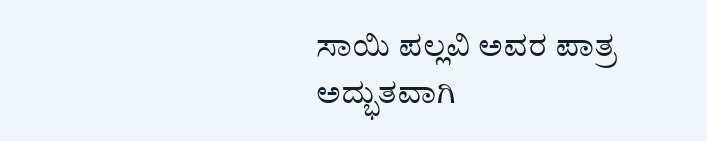ಸಾಯಿ ಪಲ್ಲವಿ ಅವರ ಪಾತ್ರ ಅದ್ಭುತವಾಗಿ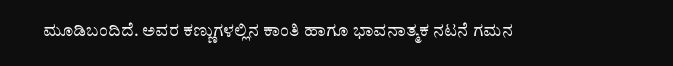ಮೂಡಿಬಂದಿದೆ. ಅವರ ಕಣ್ಣುಗಳಲ್ಲಿನ ಕಾಂತಿ ಹಾಗೂ ಭಾವನಾತ್ಮಕ ನಟನೆ ಗಮನ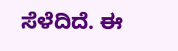ಸೆಳೆದಿದೆ. ಈ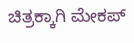ಚಿತ್ರಕ್ಕಾಗಿ ಮೇಕಪ್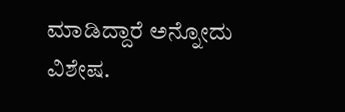ಮಾಡಿದ್ದಾರೆ ಅನ್ನೋದು ವಿಶೇಷ.